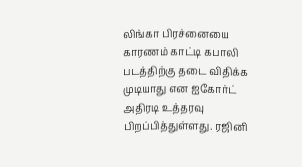லிங்கா பிரச்னையை காரணம் காட்டி கபாலி படத்திற்கு தடை விதிக்க முடியாது என ஐகோர்ட் அதிரடி உத்தரவு பிறப்பித்துள்ளது. ரஜினி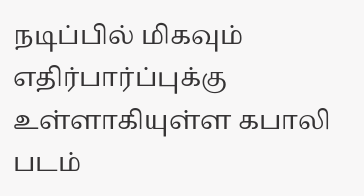நடிப்பில் மிகவும் எதிர்பார்ப்புக்கு உள்ளாகியுள்ள கபாலி படம்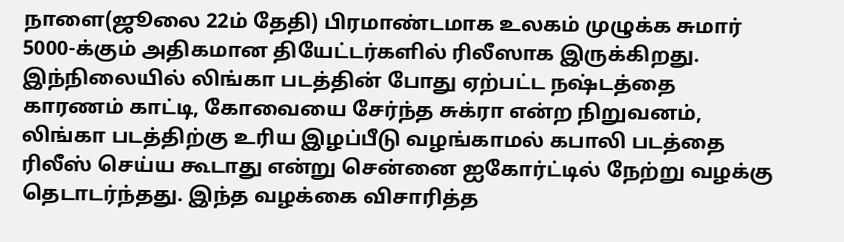நாளை(ஜூலை 22ம் தேதி) பிரமாண்டமாக உலகம் முழுக்க சுமார் 5000-க்கும் அதிகமான தியேட்டர்களில் ரிலீஸாக இருக்கிறது.
இந்நிலையில் லிங்கா படத்தின் போது ஏற்பட்ட நஷ்டத்தை காரணம் காட்டி, கோவையை சேர்ந்த சுக்ரா என்ற நிறுவனம், லிங்கா படத்திற்கு உரிய இழப்பீடு வழங்காமல் கபாலி படத்தை ரிலீஸ் செய்ய கூடாது என்று சென்னை ஐகோர்ட்டில் நேற்று வழக்கு தெடாடர்ந்தது. இந்த வழக்கை விசாரித்த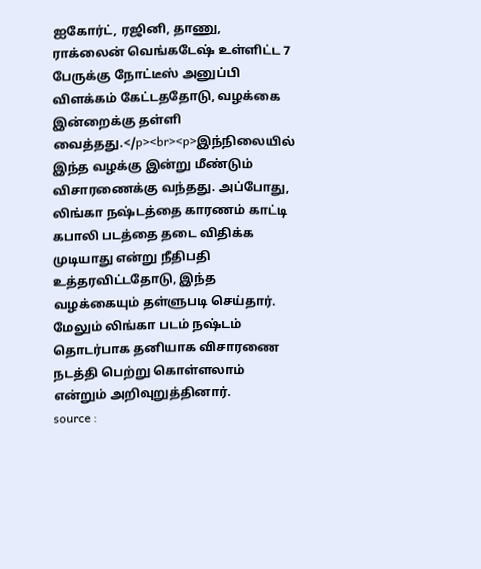ஐகோர்ட், ரஜினி, தாணு, ராக்லைன் வெங்கடேஷ் உள்ளிட்ட 7 பேருக்கு நோட்டீஸ் அனுப்பி விளக்கம் கேட்டததோடு, வழக்கை இன்றைக்கு தள்ளி வைத்தது.</p><br><p>இந்நிலையில் இந்த வழக்கு இன்று மீண்டும் விசாரணைக்கு வந்தது. அப்போது, லிங்கா நஷ்டத்தை காரணம் காட்டி கபாலி படத்தை தடை விதிக்க முடியாது என்று நீதிபதி உத்தரவிட்டதோடு, இந்த வழக்கையும் தள்ளுபடி செய்தார். மேலும் லிங்கா படம் நஷ்டம் தொடர்பாக தனியாக விசாரணை நடத்தி பெற்று கொள்ளலாம் என்றும் அறிவுறுத்தினார்.
source :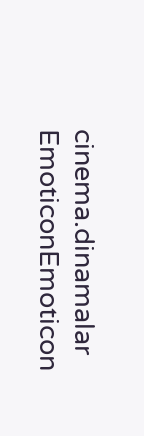cinema.dinamalar
EmoticonEmoticon